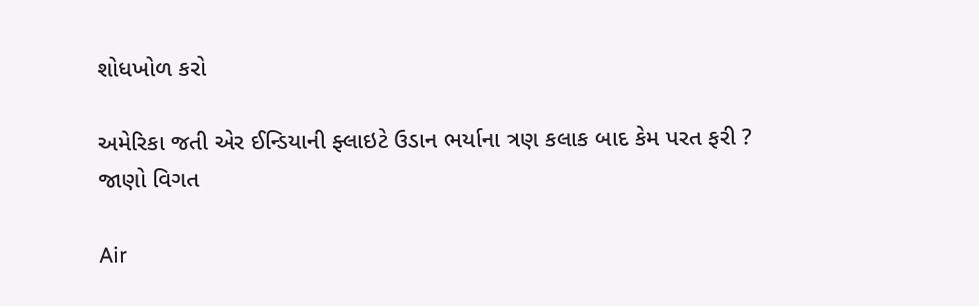શોધખોળ કરો

અમેરિકા જતી એર ઈન્ડિયાની ફ્લાઇટે ઉડાન ભર્યાના ત્રણ કલાક બાદ કેમ પરત ફરી ? જાણો વિગત

Air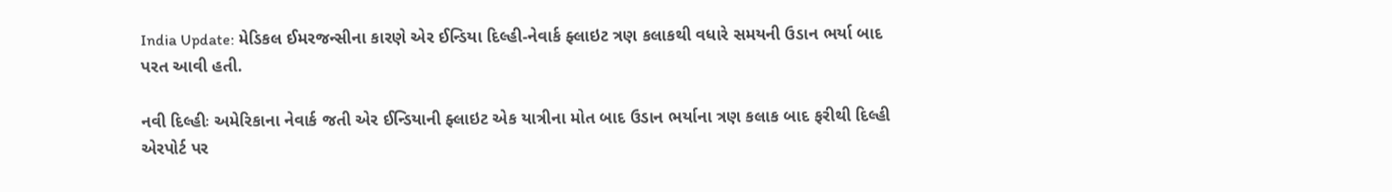India Update: મેડિકલ ઈમરજન્સીના કારણે એર ઈન્ડિયા દિલ્હી-નેવાર્ક ફ્લાઇટ ત્રણ કલાકથી વધારે સમયની ઉડાન ભર્યા બાદ પરત આવી હતી.

નવી દિલ્હીઃ અમેરિકાના નેવાર્ક જતી એર ઈન્ડિયાની ફ્લાઇટ એક યાત્રીના મોત બાદ ઉડાન ભર્યાના ત્રણ કલાક બાદ ફરીથી દિલ્હી એરપોર્ટ પર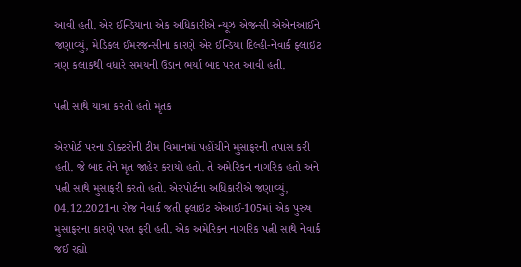આવી હતી. એર ઈન્ડિયાના એક અધિકારીએ ન્યૂઝ એજન્સી એએનઆઈને જણાવ્યું, મેડિકલ ઈમરજન્સીના કારણે એર ઈન્ડિયા દિલ્હી-નેવાર્ક ફ્લાઇટ ત્રણ કલાકથી વધારે સમયની ઉડાન ભર્યા બાદ પરત આવી હતી.

પત્ની સાથે યાત્રા કરતો હતો મૃતક

એરપોર્ટ પરના ડોક્ટરોની ટીમ વિમાનમાં પહોંચીને મુસાફરની તપાસ કરી હતી. જે બાદ તેને મૃત જાહેર કરાયો હતો. તે અમેરિકન નાગરિક હતો અને પત્ની સાથે મુસાફરી કરતો હતો. એરપોર્ટના અધિકારીએ જણાવ્યું, 04.12.2021ના રોજ નેવાર્ક જતી ફ્લાઇટ એઆઈ-105માં એક પુરુષ મુસાફરના કારણે પરત ફરી હતી. એક અમેરિકન નાગરિક પત્ની સાથે નેવાર્ક જઈ રહ્યો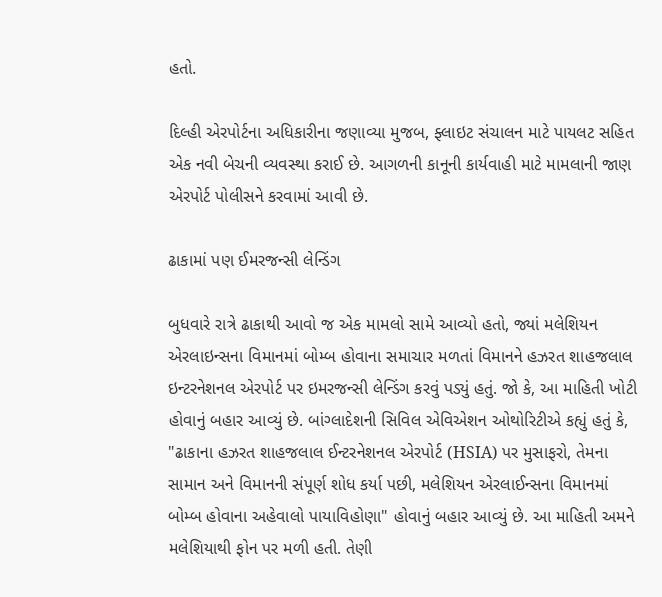હતો.

દિલ્હી એરપોર્ટના અધિકારીના જણાવ્યા મુજબ, ફ્લાઇટ સંચાલન માટે પાયલટ સહિત એક નવી બેચની વ્યવસ્થા કરાઈ છે. આગળની કાનૂની કાર્યવાહી માટે મામલાની જાણ એરપોર્ટ પોલીસને કરવામાં આવી છે.

ઢાકામાં પણ ઈમરજન્સી લેન્ડિંગ

બુધવારે રાત્રે ઢાકાથી આવો જ એક મામલો સામે આવ્યો હતો, જ્યાં મલેશિયન એરલાઇન્સના વિમાનમાં બોમ્બ હોવાના સમાચાર મળતાં વિમાનને હઝરત શાહજલાલ ઇન્ટરનેશનલ એરપોર્ટ પર ઇમરજન્સી લેન્ડિંગ કરવું પડ્યું હતું. જો કે, આ માહિતી ખોટી હોવાનું બહાર આવ્યું છે. બાંગ્લાદેશની સિવિલ એવિએશન ઓથોરિટીએ કહ્યું હતું કે, "ઢાકાના હઝરત શાહજલાલ ઈન્ટરનેશનલ એરપોર્ટ (HSIA) પર મુસાફરો, તેમના સામાન અને વિમાનની સંપૂર્ણ શોધ કર્યા પછી, મલેશિયન એરલાઈન્સના વિમાનમાં બોમ્બ હોવાના અહેવાલો પાયાવિહોણા" હોવાનું બહાર આવ્યું છે. આ માહિતી અમને મલેશિયાથી ફોન પર મળી હતી. તેણી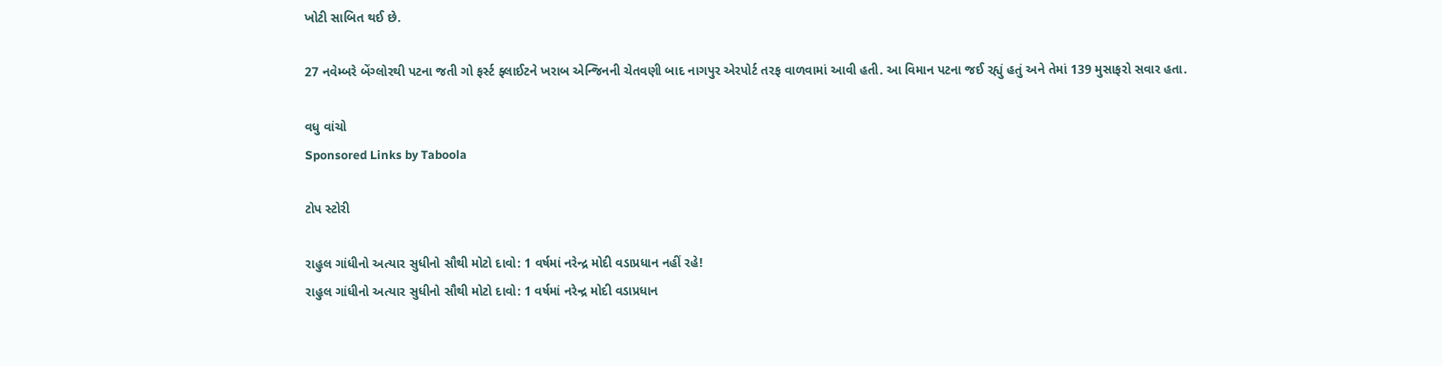ખોટી સાબિત થઈ છે.

27 નવેમ્બરે બેંગ્લોરથી પટના જતી ગો ફર્સ્ટ ફ્લાઈટને ખરાબ એન્જિનની ચેતવણી બાદ નાગપુર એરપોર્ટ તરફ વાળવામાં આવી હતી. આ વિમાન પટના જઈ રહ્યું હતું અને તેમાં 139 મુસાફરો સવાર હતા.

વધુ વાંચો
Sponsored Links by Taboola

ટોપ સ્ટોરી

રાહુલ ગાંધીનો અત્યાર સુધીનો સૌથી મોટો દાવો: 1 વર્ષમાં નરેન્દ્ર મોદી વડાપ્રધાન નહીં રહે!
રાહુલ ગાંધીનો અત્યાર સુધીનો સૌથી મોટો દાવો: 1 વર્ષમાં નરેન્દ્ર મોદી વડાપ્રધાન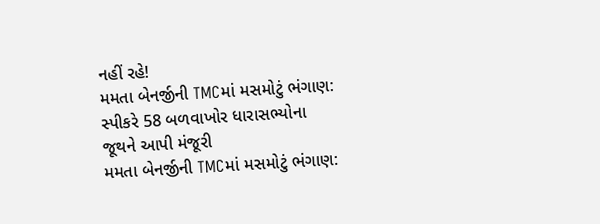નહીં રહે!
મમતા બેનર્જીની TMCમાં મસમોટું ભંગાણ: સ્પીકરે 58 બળવાખોર ધારાસભ્યોના જૂથને આપી મંજૂરી
મમતા બેનર્જીની TMCમાં મસમોટું ભંગાણ: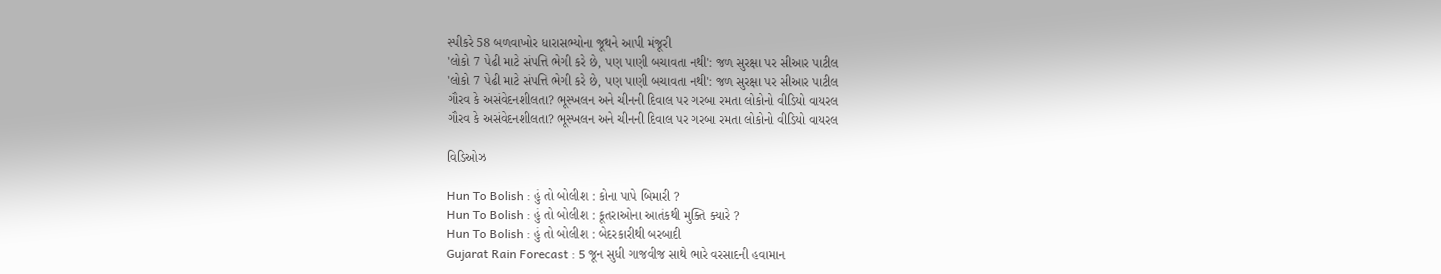સ્પીકરે 58 બળવાખોર ધારાસભ્યોના જૂથને આપી મંજૂરી
'લોકો 7 પેઢી માટે સંપત્તિ ભેગી કરે છે, પણ પાણી બચાવતા નથી': જળ સુરક્ષા પર સીઆર પાટીલ
'લોકો 7 પેઢી માટે સંપત્તિ ભેગી કરે છે, પણ પાણી બચાવતા નથી': જળ સુરક્ષા પર સીઆર પાટીલ
ગૌરવ કે અસંવેદનશીલતા? ભૂસ્ખલન અને ચીનની દિવાલ પર ગરબા રમતા લોકોનો વીડિયો વાયરલ
ગૌરવ કે અસંવેદનશીલતા? ભૂસ્ખલન અને ચીનની દિવાલ પર ગરબા રમતા લોકોનો વીડિયો વાયરલ

વિડિઓઝ

Hun To Bolish : હું તો બોલીશ : કોના પાપે બિમારી ?
Hun To Bolish : હું તો બોલીશ : કૂતરાઓના આતંકથી મુક્તિ ક્યારે ?
Hun To Bolish : હું તો બોલીશ : બેદરકારીથી બરબાદી
Gujarat Rain Forecast : 5 જૂન સુધી ગાજવીજ સાથે ભારે વરસાદની હવામાન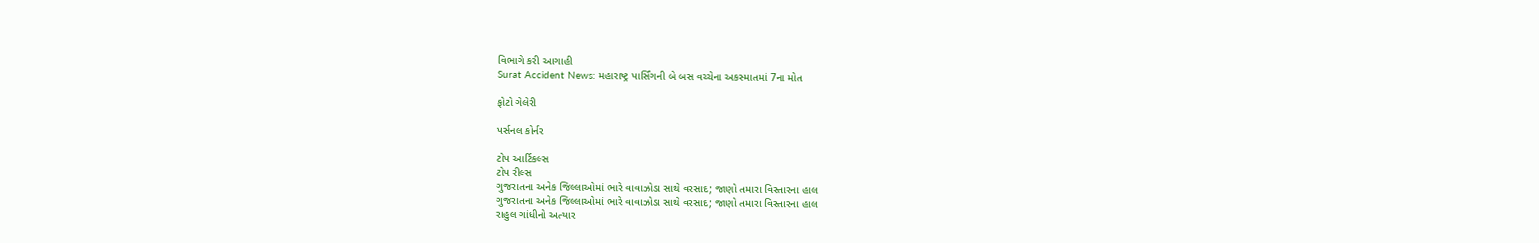વિભાગે કરી આગાહી
Surat Accident News: મહારાષ્ટ્ર પાર્સિંગની બે બસ વચ્ચેના અકસ્માતમાં 7ના મોત

ફોટો ગેલેરી

પર્સનલ કોર્નર

ટોપ આર્ટિકલ્સ
ટોપ રીલ્સ
ગુજરાતના અનેક જિલ્લાઓમાં ભારે વાવાઝોડા સાથે વરસાદ; જાણો તમારા વિસ્તારના હાલ
ગુજરાતના અનેક જિલ્લાઓમાં ભારે વાવાઝોડા સાથે વરસાદ; જાણો તમારા વિસ્તારના હાલ
રાહુલ ગાંધીનો અત્યાર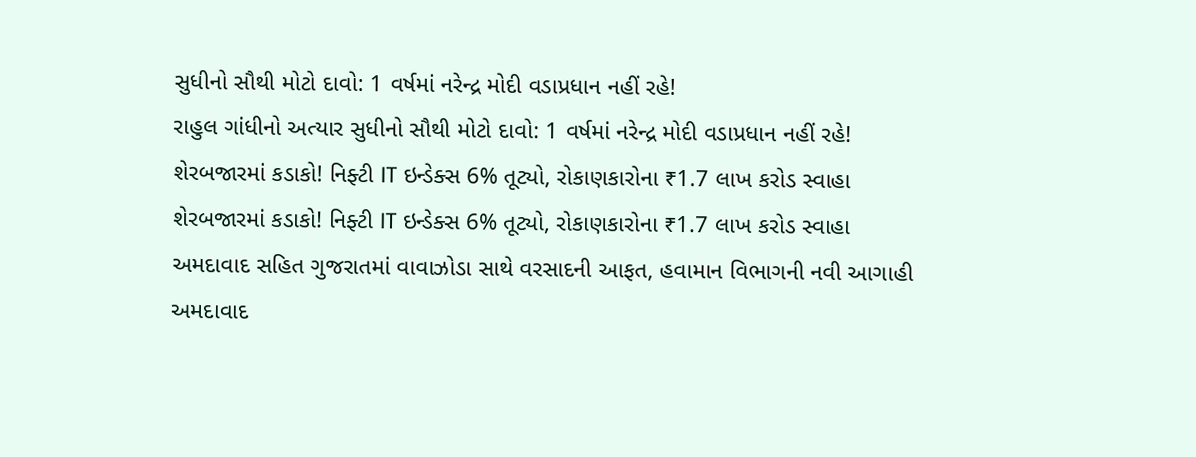સુધીનો સૌથી મોટો દાવો: 1 વર્ષમાં નરેન્દ્ર મોદી વડાપ્રધાન નહીં રહે!
રાહુલ ગાંધીનો અત્યાર સુધીનો સૌથી મોટો દાવો: 1 વર્ષમાં નરેન્દ્ર મોદી વડાપ્રધાન નહીં રહે!
શેરબજારમાં કડાકો! નિફ્ટી IT ઇન્ડેક્સ 6% તૂટ્યો, રોકાણકારોના ₹1.7 લાખ કરોડ સ્વાહા
શેરબજારમાં કડાકો! નિફ્ટી IT ઇન્ડેક્સ 6% તૂટ્યો, રોકાણકારોના ₹1.7 લાખ કરોડ સ્વાહા
અમદાવાદ સહિત ગુજરાતમાં વાવાઝોડા સાથે વરસાદની આફત, હવામાન વિભાગની નવી આગાહી
અમદાવાદ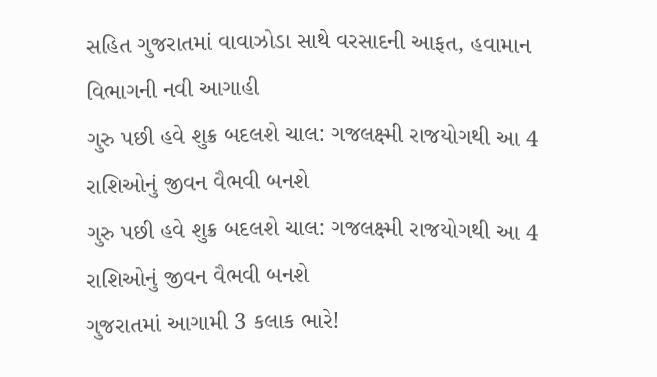સહિત ગુજરાતમાં વાવાઝોડા સાથે વરસાદની આફત, હવામાન વિભાગની નવી આગાહી
ગુરુ પછી હવે શુક્ર બદલશે ચાલ: ગજલક્ષ્મી રાજયોગથી આ 4 રાશિઓનું જીવન વૈભવી બનશે
ગુરુ પછી હવે શુક્ર બદલશે ચાલ: ગજલક્ષ્મી રાજયોગથી આ 4 રાશિઓનું જીવન વૈભવી બનશે
ગુજરાતમાં આગામી 3 કલાક ભારે!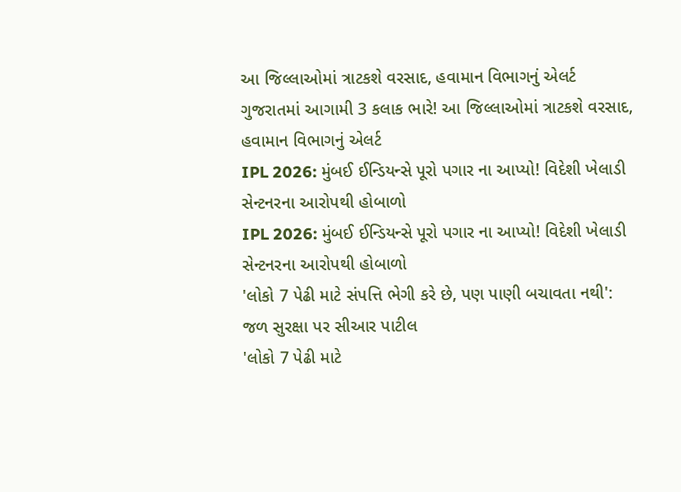આ જિલ્લાઓમાં ત્રાટકશે વરસાદ, હવામાન વિભાગનું એલર્ટ
ગુજરાતમાં આગામી 3 કલાક ભારે! આ જિલ્લાઓમાં ત્રાટકશે વરસાદ, હવામાન વિભાગનું એલર્ટ
IPL 2026: મુંબઈ ઈન્ડિયન્સે પૂરો પગાર ના આપ્યો! વિદેશી ખેલાડી સેન્ટનરના આરોપથી હોબાળો
IPL 2026: મુંબઈ ઈન્ડિયન્સે પૂરો પગાર ના આપ્યો! વિદેશી ખેલાડી સેન્ટનરના આરોપથી હોબાળો
'લોકો 7 પેઢી માટે સંપત્તિ ભેગી કરે છે, પણ પાણી બચાવતા નથી': જળ સુરક્ષા પર સીઆર પાટીલ
'લોકો 7 પેઢી માટે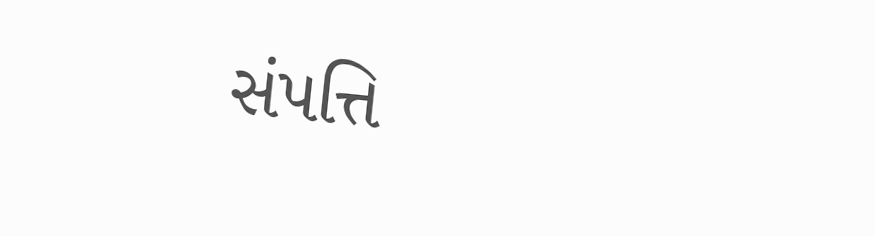સંપત્તિ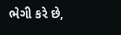ભેગી કરે છે,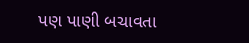પણ પાણી બચાવતા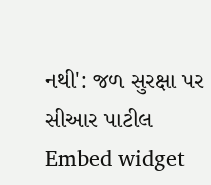નથી': જળ સુરક્ષા પર સીઆર પાટીલ
Embed widget